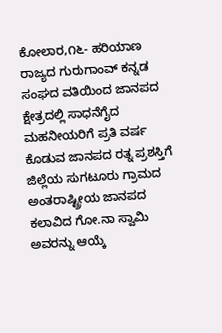ಕೋಲಾರ,೧೬- ಹರಿಯಾಣ ರಾಜ್ಯದ ಗುರುಗಾಂವ್ ಕನ್ನಡ ಸಂಘದ ವತಿಯಿಂದ ಜಾನಪದ ಕ್ಷೇತ್ರದಲ್ಲಿ ಸಾಧನೆಗೈದ ಮಹನೀಯರಿಗೆ ಪ್ರತಿ ವರ್ಷ ಕೊಡುವ ಜಾನಪದ ರತ್ನ ಪ್ರಶಸ್ತಿಗೆ ಜಿಲ್ಲೆಯ ಸುಗಟೂರು ಗ್ರಾಮದ ಅಂತರಾಷ್ಟ್ರೀಯ ಜಾನಪದ ಕಲಾವಿದ ಗೋ.ನಾ ಸ್ವಾಮಿ ಅವರನ್ನು ಆಯ್ಕೆ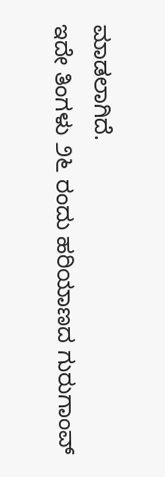ಮಾಡಲಾಗಿದೆ.
ಇದೇ ತಿಂಗಳು ೨೬ ರಂದು ಹರಿಯಾಣದ ಗುರುಗಾಂವ್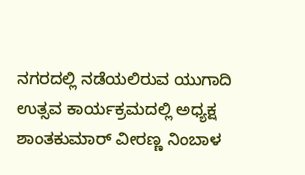ನಗರದಲ್ಲಿ ನಡೆಯಲಿರುವ ಯುಗಾದಿ ಉತ್ಸವ ಕಾರ್ಯಕ್ರಮದಲ್ಲಿ ಅಧ್ಯಕ್ಷ ಶಾಂತಕುಮಾರ್ ವೀರಣ್ಣ ನಿಂಬಾಳ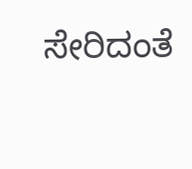ಸೇರಿದಂತೆ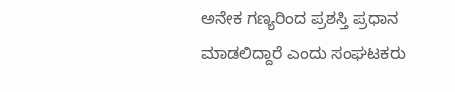ಅನೇಕ ಗಣ್ಯರಿಂದ ಪ್ರಶಸ್ತಿ ಪ್ರಧಾನ ಮಾಡಲಿದ್ದಾರೆ ಎಂದು ಸಂಘಟಕರು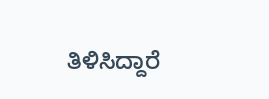ತಿಳಿಸಿದ್ದಾರೆ